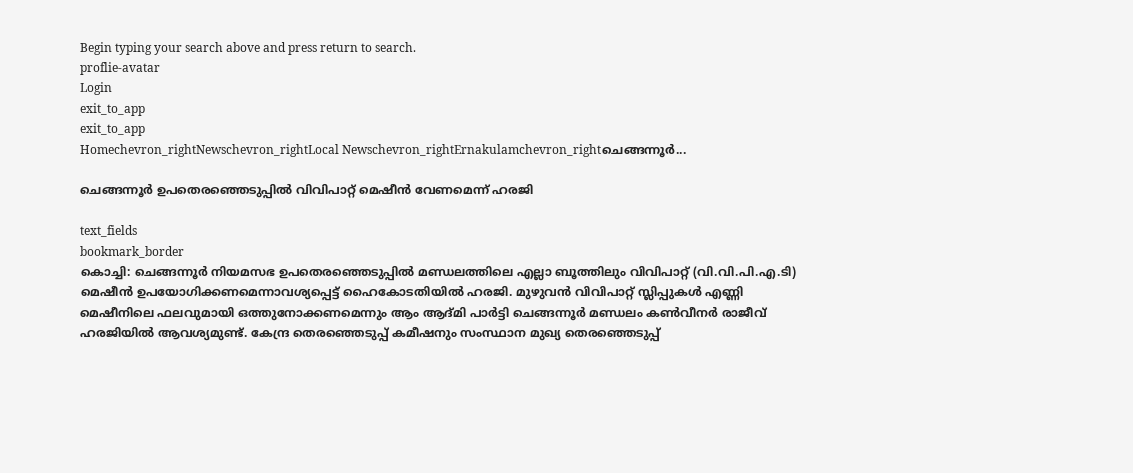Begin typing your search above and press return to search.
proflie-avatar
Login
exit_to_app
exit_to_app
Homechevron_rightNewschevron_rightLocal Newschevron_rightErnakulamchevron_rightചെങ്ങന്നൂർ...

ചെങ്ങന്നൂർ ഉപതെരഞ്ഞെടുപ്പിൽ വിവിപാറ്റ് മെഷീൻ വേണമെന്ന് ഹരജി

text_fields
bookmark_border
കൊച്ചി: ചെങ്ങന്നൂർ നിയമസഭ ഉപതെരഞ്ഞെടുപ്പിൽ മണ്ഡലത്തിലെ എല്ലാ ബൂത്തിലും വിവിപാറ്റ് (വി.വി.പി.എ.ടി) മെഷീൻ ഉപയോഗിക്കണമെന്നാവശ്യപ്പെട്ട് ഹൈകോടതിയിൽ ഹരജി. മുഴുവൻ വിവിപാറ്റ്‌ സ്ലിപ്പുകൾ എണ്ണി മെഷീനിലെ ഫലവുമായി ഒത്തുനോക്കണമെന്നും ആം ആദ്മി പാർട്ടി ചെങ്ങന്നൂർ മണ്ഡലം കൺവീനർ രാജീവ്‌ ഹരജിയിൽ ആവശ്യമുണ്ട്. കേന്ദ്ര തെരഞ്ഞെടുപ്പ് കമീഷനും സംസ്ഥാന മുഖ്യ തെരഞ്ഞെടുപ്പ്‌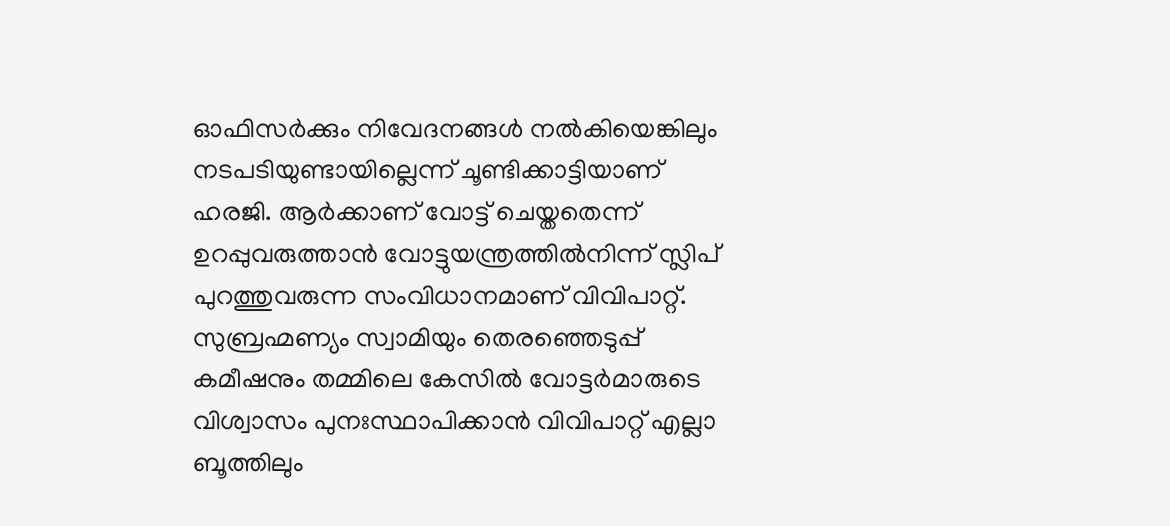ഓഫിസർക്കും നിവേദനങ്ങൾ നൽകിയെങ്കിലും നടപടിയുണ്ടായില്ലെന്ന് ചൂണ്ടിക്കാട്ടിയാണ് ഹരജി. ആർക്കാണ് വോട്ട് ചെയ്തതെന്ന് ഉറപ്പുവരുത്താൻ വോട്ടുയന്ത്രത്തിൽനിന്ന് സ്ലിപ് പുറത്തുവരുന്ന സംവിധാനമാണ് വിവിപാറ്റ്. സുബ്രഹ്മണ്യം സ്വാമിയും തെരഞ്ഞെടുപ്പ് കമീഷനും തമ്മിലെ കേസിൽ വോട്ടർമാരുടെ വിശ്വാസം പുനഃസ്ഥാപിക്കാൻ വിവിപാറ്റ്‌ എല്ലാ ബൂത്തിലും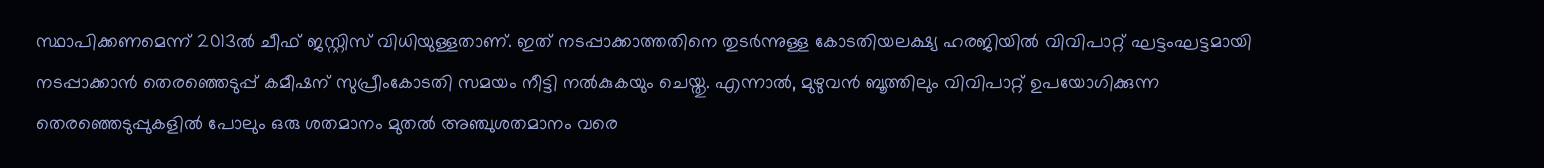സ്ഥാപിക്കണമെന്ന് 2013ൽ ചീഫ്‌ ജസ്റ്റിസ്‌ വിധിയുള്ളതാണ്. ഇത് നടപ്പാക്കാത്തതിനെ തുടർന്നുള്ള കോടതിയലക്ഷ്യ ഹരജിയിൽ വിവിപാറ്റ്‌ ഘട്ടംഘട്ടമായി നടപ്പാക്കാൻ തെരഞ്ഞെടുപ്പ് കമീഷന് സുപ്രീംകോടതി സമയം നീട്ടി നൽകുകയും ചെയ്തു. എന്നാൽ, മുഴുവൻ ബൂത്തിലും വിവിപാറ്റ്‌ ഉപയോഗിക്കുന്ന തെരഞ്ഞെടുപ്പുകളിൽ പോലും ഒരു ശതമാനം മുതൽ അഞ്ചുശതമാനം വരെ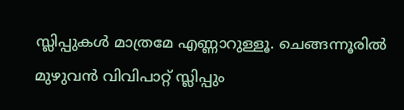സ്ലിപ്പുകൾ മാത്രമേ എണ്ണാറുള്ളൂ. ചെങ്ങന്നൂരിൽ മുഴുവൻ വിവിപാറ്റ്‌ സ്ലിപ്പും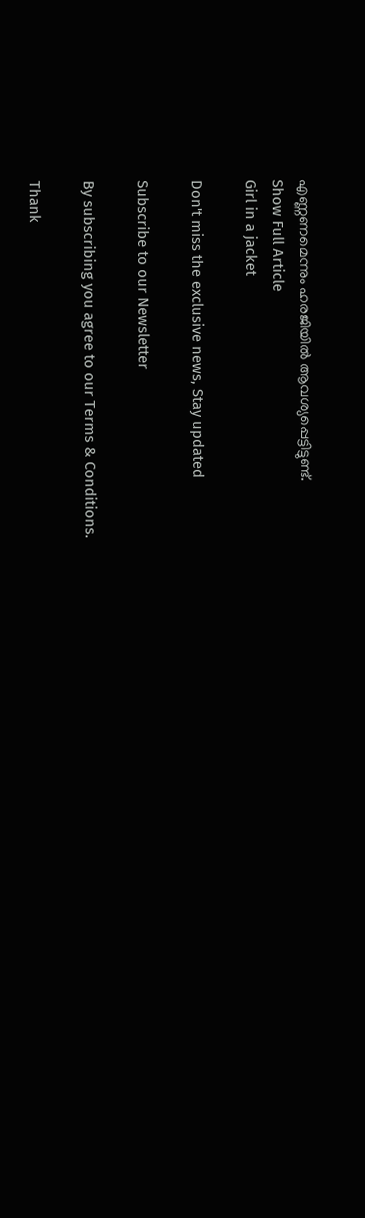എണ്ണണമെന്നും ഹരജിയിൽ ആവശ്യപ്പെട്ടിട്ടുണ്ട്.
Show Full Article
Girl in a jacket

Don't miss the exclusive news, Stay updated

Subscribe to our Newsletter

By subscribing you agree to our Terms & Conditions.

Thank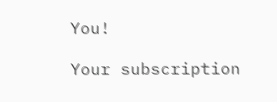You!

Your subscription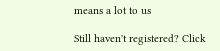means a lot to us

Still haven't registered? Click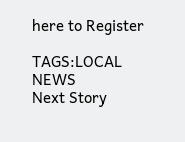here to Register

TAGS:LOCAL NEWS
Next Story